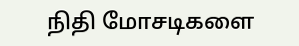நிதி மோசடிகளை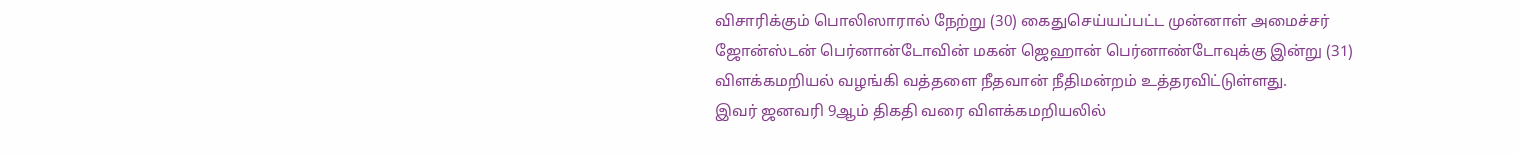விசாரிக்கும் பொலிஸாரால் நேற்று (30) கைதுசெய்யப்பட்ட முன்னாள் அமைச்சர் ஜோன்ஸ்டன் பெர்னான்டோவின் மகன் ஜெஹான் பெர்னாண்டோவுக்கு இன்று (31) விளக்கமறியல் வழங்கி வத்தளை நீதவான் நீதிமன்றம் உத்தரவிட்டுள்ளது.
இவர் ஜனவரி 9ஆம் திகதி வரை விளக்கமறியலில்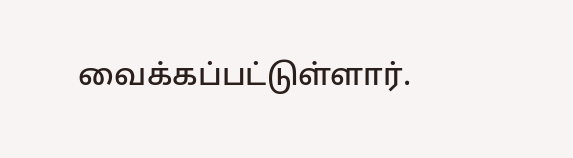வைக்கப்பட்டுள்ளார்.